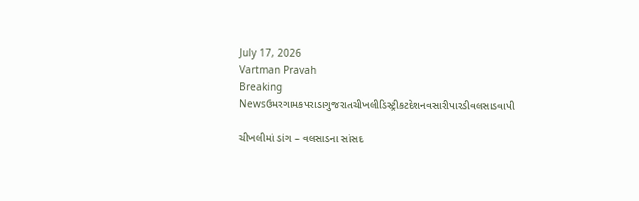July 17, 2026
Vartman Pravah
Breaking Newsઉમરગામકપરાડાગુજરાતચીખલીડિસ્ટ્રીકટદેશનવસારીપારડીવલસાડવાપી

ચીખલીમાં ડાંગ – વલસાડના સાંસદ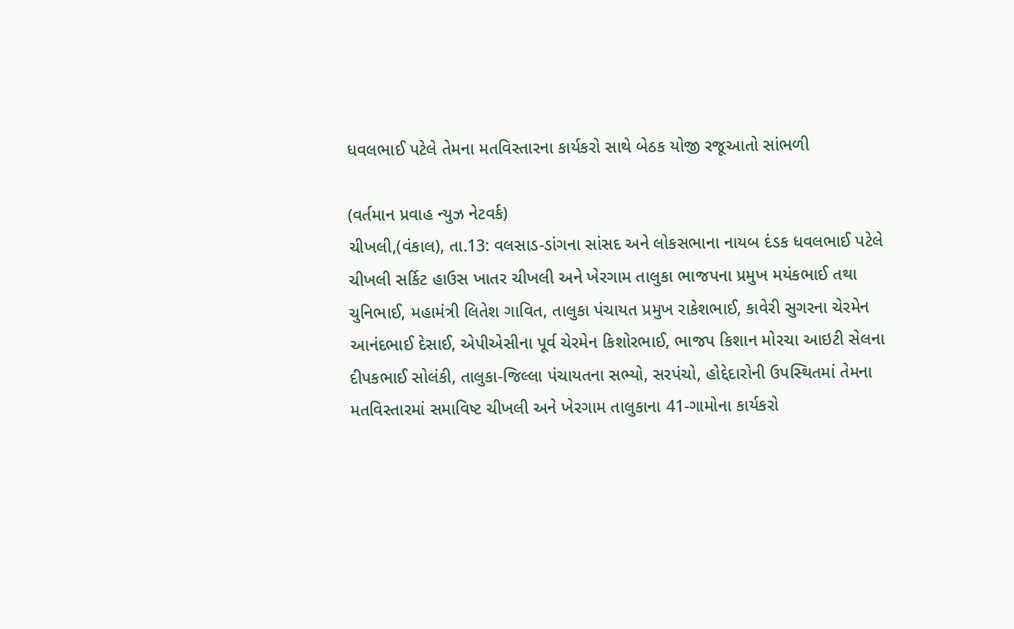ધવલભાઈ પટેલે તેમના મતવિસ્‍તારના કાર્યકરો સાથે બેઠક યોજી રજૂઆતો સાંભળી

(વર્તમાન પ્રવાહ ન્‍યુઝ નેટવર્ક)
ચીખલી,(વંકાલ), તા.13: વલસાડ-ડાંગના સાંસદ અને લોકસભાના નાયબ દંડક ધવલભાઈ પટેલે ચીખલી સર્કિટ હાઉસ ખાતર ચીખલી અને ખેરગામ તાલુકા ભાજપના પ્રમુખ મયંકભાઈ તથા ચુનિભાઈ, મહામંત્રી લિતેશ ગાવિત, તાલુકા પંચાયત પ્રમુખ રાકેશભાઈ, કાવેરી સુગરના ચેરમેન આનંદભાઈ દેસાઈ, એપીએસીના પૂર્વ ચેરમેન કિશોરભાઈ, ભાજપ કિશાન મોરચા આઇટી સેલના દીપકભાઈ સોલંકી, તાલુકા-જિલ્લા પંચાયતના સભ્‍યો, સરપંચો, હોદ્દેદારોની ઉપસ્‍થિતમાં તેમના મતવિસ્‍તારમાં સમાવિષ્ટ ચીખલી અને ખેરગામ તાલુકાના 41-ગામોના કાર્યકરો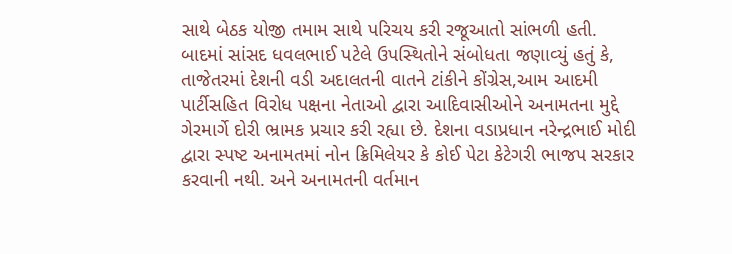સાથે બેઠક યોજી તમામ સાથે પરિચય કરી રજૂઆતો સાંભળી હતી.
બાદમાં સાંસદ ધવલભાઈ પટેલે ઉપસ્‍થિતોને સંબોધતા જણાવ્‍યું હતું કે, તાજેતરમાં દેશની વડી અદાલતની વાતને ટાંકીને કોંગ્રેસ,આમ આદમી પાર્ટીસહિત વિરોધ પક્ષના નેતાઓ દ્વારા આદિવાસીઓને અનામતના મુદ્દે ગેરમાર્ગે દોરી ભ્રામક પ્રચાર કરી રહ્યા છે. દેશના વડાપ્રધાન નરેન્‍દ્રભાઈ મોદી દ્વારા સ્‍પષ્ટ અનામતમાં નોન ક્રિમિલેયર કે કોઈ પેટા કેટેગરી ભાજપ સરકાર કરવાની નથી. અને અનામતની વર્તમાન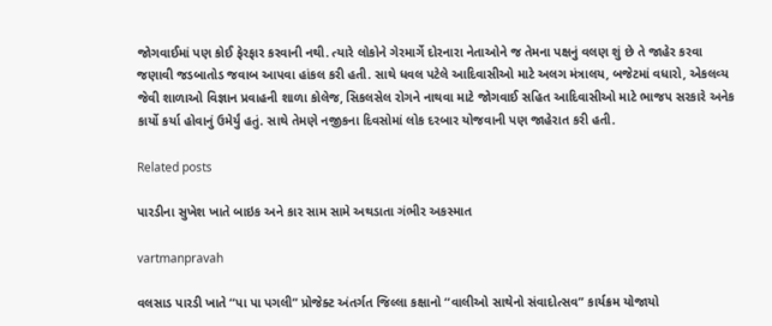જોગવાઈમાં પણ કોઈ ફેરફાર કરવાની નથી. ત્‍યારે લોકોને ગેરમાર્ગે દોરનારા નેતાઓને જ તેમના પક્ષનું વલણ શું છે તે જાહેર કરવા જણાવી જડબાતોડ જવાબ આપવા હાંકલ કરી હતી. સાથે ધવલ પટેલે આદિવાસીઓ માટે અલગ મંત્રાલય, બજેટમાં વધારો, એકલવ્‍ય જેવી શાળાઓ વિજ્ઞાન પ્રવાહની શાળા કોલેજ, સિકલસેલ રોગને નાથવા માટે જોગવાઈ સહિત આદિવાસીઓ માટે ભાજપ સરકારે અનેક કાર્યો કર્યા હોવાનું ઉમેર્યું હતું. સાથે તેમણે નજીકના દિવસોમાં લોક દરબાર યોજવાની પણ જાહેરાત કરી હતી.

Related posts

પારડીના સુખેશ ખાતે બાઇક અને કાર સામ સામે અથડાતા ગંભીર અકસ્‍માત

vartmanpravah

વલસાડ પારડી ખાતે ‘‘પા પા પગલી” પ્રોજેક્‍ટ અંતર્ગત જિલ્લા કક્ષાનો ‘‘વાલીઓ સાથેનો સંવાદોત્‍સવ” કાર્યક્રમ યોજાયો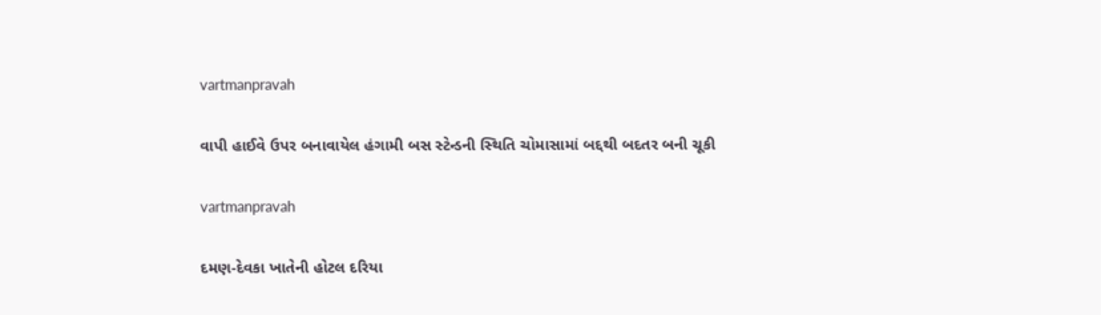vartmanpravah

વાપી હાઈવે ઉપર બનાવાયેલ હંગામી બસ સ્‍ટેન્‍ડની સ્‍થિતિ ચોમાસામાં બદ્દથી બદતર બની ચૂકી

vartmanpravah

દમણ-દેવકા ખાતેની હોટલ દરિયા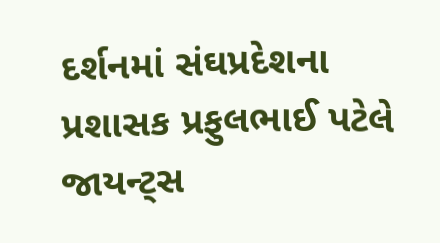દર્શનમાં સંઘપ્રદેશના પ્રશાસક પ્રફુલભાઈ પટેલે જાયન્‍ટ્‍સ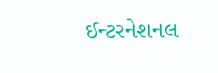ઈન્‍ટરનેશનલ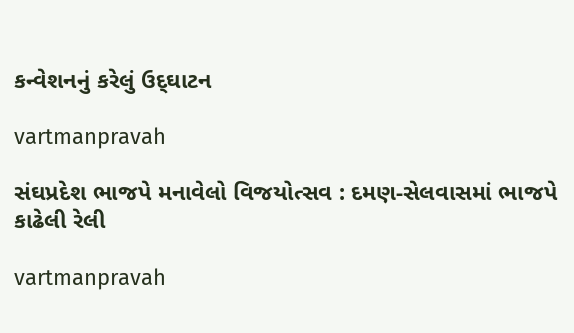કન્‍વેશનનું કરેલું ઉદ્‌ઘાટન

vartmanpravah

સંઘપ્રદેશ ભાજપે મનાવેલો વિજયોત્‍સવ : દમણ-સેલવાસમાં ભાજપે કાઢેલી રેલી

vartmanpravah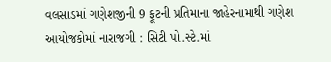વલસાડમાં ગણેશજીની 9 ફૂટની પ્રતિમાના જાહેરનામાથી ગણેશ આયોજકોમાં નારાજગી : સિટી પો.સ્‍ટે.માં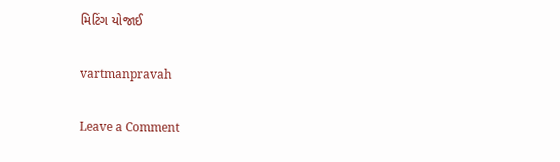મિટિંગ યોજાઈ

vartmanpravah

Leave a Comment